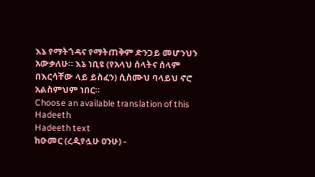እኔ የማትጎዳና የማትጠቅም ድንጋይ መሆንህን አውቃለሁ። እኔ ነቢዩ (የአላህ ሰላትና ሰላም በእርሳቸው ላይ ይስፈን) ሲስሙህ ባላይህ ኖሮ አልስምህም ነበር።
Choose an available translation of this Hadeeth
Hadeeth text
ከዑመር (ረዺየሏሁ ዐንሁ) -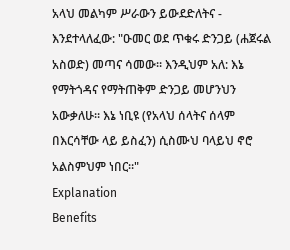አላህ መልካም ሥራውን ይውደድለትና - እንደተላለፈው: "ዑመር ወደ ጥቁሩ ድንጋይ (ሐጀሩል አስወድ) መጣና ሳመው። እንዲህም አለ: እኔ የማትጎዳና የማትጠቅም ድንጋይ መሆንህን አውቃለሁ። እኔ ነቢዩ (የአላህ ሰላትና ሰላም በእርሳቸው ላይ ይስፈን) ሲስሙህ ባላይህ ኖሮ አልስምህም ነበር።"
Explanation
Benefits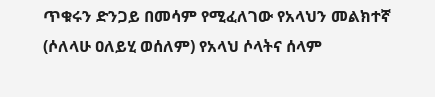ጥቁሩን ድንጋይ በመሳም የሚፈለገው የአላህን መልክተኛ (ሶለላሁ ዐለይሂ ወሰለም) የአላህ ሶላትና ሰላም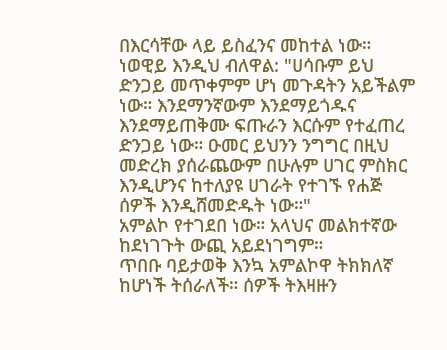በእርሳቸው ላይ ይስፈንና መከተል ነው።
ነወዊይ እንዲህ ብለዋል: "ሀሳቡም ይህ ድንጋይ መጥቀምም ሆነ መጉዳትን አይችልም ነው። እንደማንኛውም እንደማይጎዱና እንደማይጠቅሙ ፍጡራን እርሱም የተፈጠረ ድንጋይ ነው። ዑመር ይህንን ንግግር በዚህ መድረክ ያሰራጨውም በሁሉም ሀገር ምስክር እንዲሆንና ከተለያዩ ሀገራት የተገኙ የሐጅ ሰዎች እንዲሸመድዱት ነው።"
አምልኮ የተገደበ ነው። አላህና መልክተኛው ከደነገጉት ውጪ አይደነገግም።
ጥበቡ ባይታወቅ እንኳ አምልኮዋ ትክክለኛ ከሆነች ትሰራለች። ሰዎች ትእዛዙን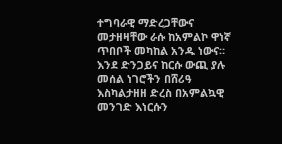ተግባራዊ ማድረጋቸውና መታዘዛቸው ራሱ ከአምልኮ ዋነኛ ጥበቦች መካከል አንዱ ነውና።
እንደ ድንጋይና ከርሱ ውጪ ያሉ መሰል ነገሮችን በሸሪዓ እስካልታዘዘ ድረስ በአምልኳዊ መንገድ እነርሱን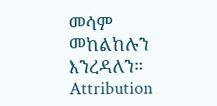መሳም መከልከሉን እንረዳለን።
Attribution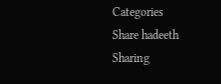Categories
Share hadeeth
Sharing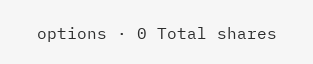options · 0 Total shares